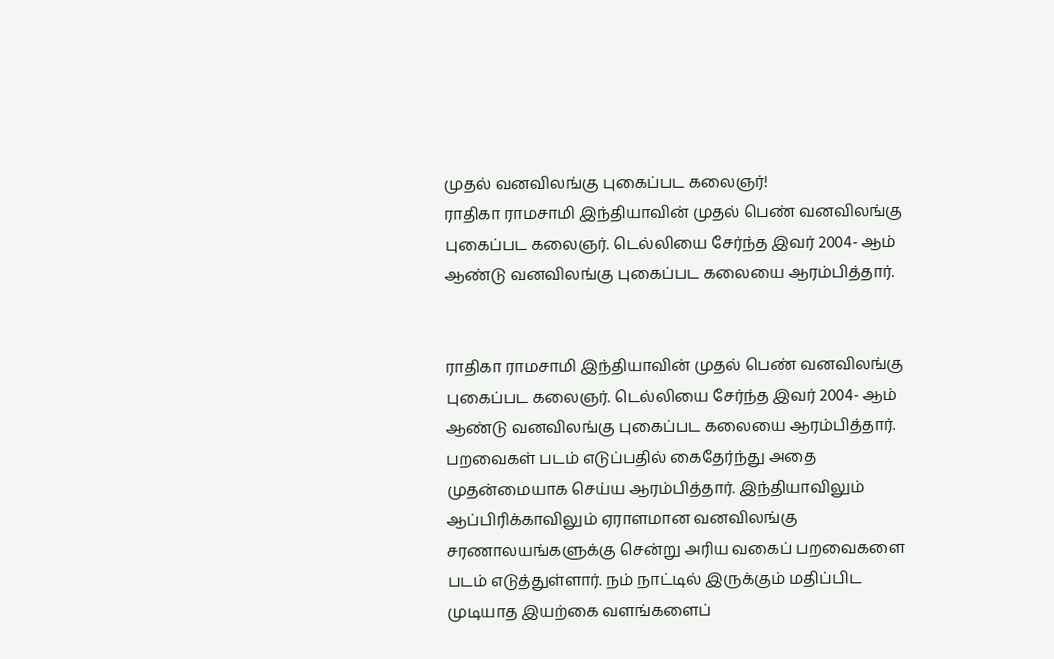முதல் வனவிலங்கு புகைப்பட கலைஞர்!
ராதிகா ராமசாமி இந்தியாவின் முதல் பெண் வனவிலங்கு புகைப்பட கலைஞர். டெல்லியை சேர்ந்த இவர் 2004- ஆம் ஆண்டு வனவிலங்கு புகைப்பட கலையை ஆரம்பித்தார்.


ராதிகா ராமசாமி இந்தியாவின் முதல் பெண் வனவிலங்கு புகைப்பட கலைஞர். டெல்லியை சேர்ந்த இவர் 2004- ஆம் ஆண்டு வனவிலங்கு புகைப்பட கலையை ஆரம்பித்தார்.
பறவைகள் படம் எடுப்பதில் கைதேர்ந்து அதை முதன்மையாக செய்ய ஆரம்பித்தார். இந்தியாவிலும் ஆப்பிரிக்காவிலும் ஏராளமான வனவிலங்கு சரணாலயங்களுக்கு சென்று அரிய வகைப் பறவைகளை படம் எடுத்துள்ளார். நம் நாட்டில் இருக்கும் மதிப்பிட முடியாத இயற்கை வளங்களைப்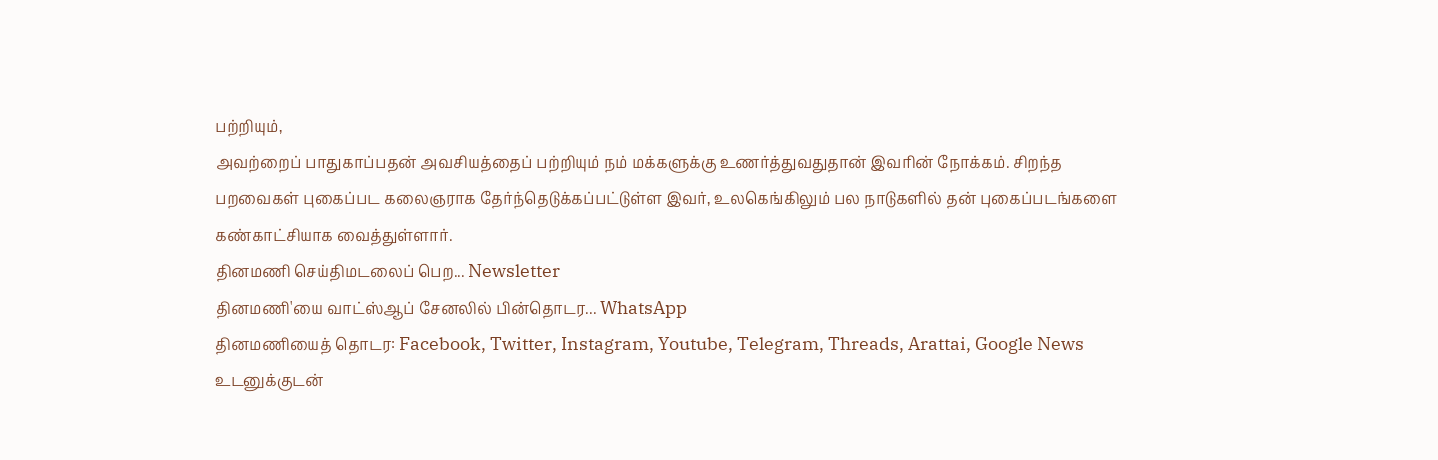பற்றியும்,
அவற்றைப் பாதுகாப்பதன் அவசியத்தைப் பற்றியும் நம் மக்களுக்கு உணர்த்துவதுதான் இவரின் நோக்கம். சிறந்த பறவைகள் புகைப்பட கலைஞராக தேர்ந்தெடுக்கப்பட்டுள்ள இவர், உலகெங்கிலும் பல நாடுகளில் தன் புகைப்படங்களை கண்காட்சியாக வைத்துள்ளார்.
தினமணி செய்திமடலைப் பெற... Newsletter
தினமணி'யை வாட்ஸ்ஆப் சேனலில் பின்தொடர... WhatsApp
தினமணியைத் தொடர: Facebook, Twitter, Instagram, Youtube, Telegram, Threads, Arattai, Google News
உடனுக்குடன்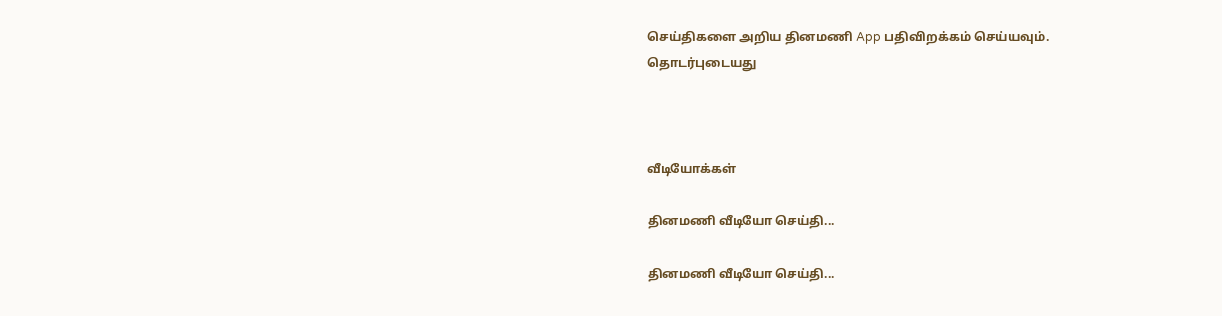செய்திகளை அறிய தினமணி App பதிவிறக்கம் செய்யவும்.
தொடர்புடையது



வீடியோக்கள்

தினமணி வீடியோ செய்தி...

தினமணி வீடியோ செய்தி...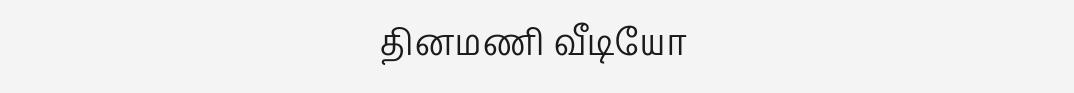தினமணி வீடியோ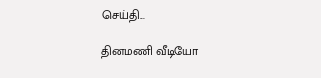செய்தி...

தினமணி வீடியோ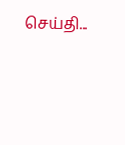செய்தி...